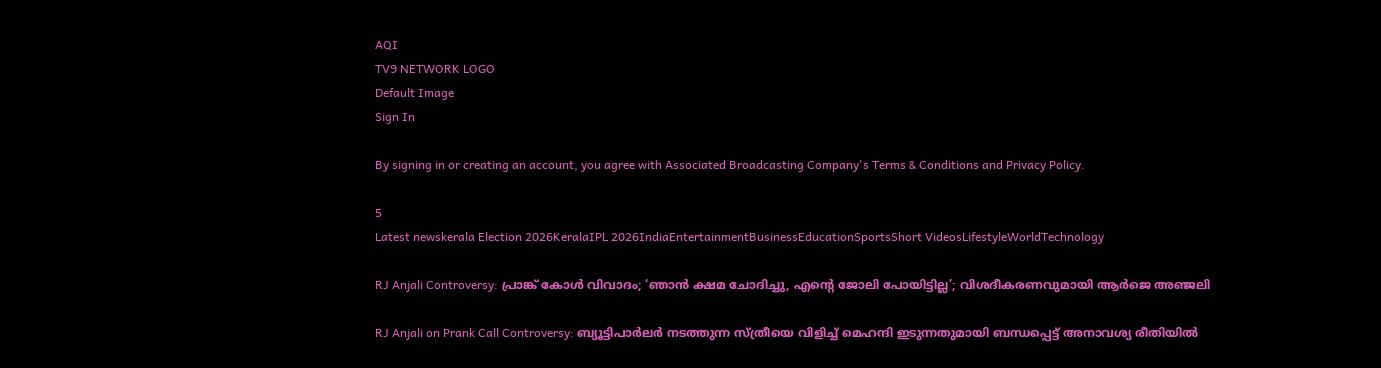AQI
TV9 NETWORK LOGO
Default Image
Sign In

By signing in or creating an account, you agree with Associated Broadcasting Company's Terms & Conditions and Privacy Policy.

5
Latest newskerala Election 2026KeralaIPL 2026IndiaEntertainmentBusinessEducationSportsShort VideosLifestyleWorldTechnology

RJ Anjali Controversy: പ്രാങ്ക് കോൾ വിവാദം; ‘ഞാൻ ക്ഷമ ചോദിച്ചു, എന്റെ ജോലി പോയിട്ടില്ല’; വിശദീകരണവുമായി ആർജെ അഞ്ജലി

RJ Anjali on Prank Call Controversy: ബ്യൂട്ടിപാർലർ നടത്തുന്ന സ്ത്രീയെ വിളിച്ച് മെഹന്ദി ഇടുന്നതുമായി ബന്ധപ്പെട്ട് അനാവശ്യ രീതിയിൽ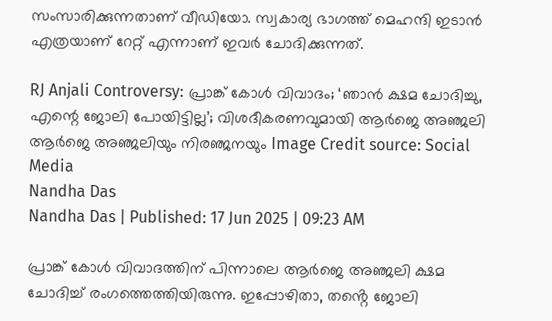സംസാരിക്കുന്നതാണ് വീഡിയോ. സ്വകാര്യ ഭാഗത്ത് മെഹന്ദി ഇടാൻ എത്രയാണ് റേറ്റ് എന്നാണ് ഇവർ ചോദിക്കുന്നത്.

RJ Anjali Controversy: പ്രാങ്ക് കോൾ വിവാദം; ‘ഞാൻ ക്ഷമ ചോദിച്ചു, എന്റെ ജോലി പോയിട്ടില്ല’; വിശദീകരണവുമായി ആർജെ അഞ്ജലി
ആർജെ അഞ്ജലിയും നിരഞ്ജനയും Image Credit source: Social Media
Nandha Das
Nandha Das | Published: 17 Jun 2025 | 09:23 AM

പ്രാങ്ക് കോൾ വിവാദത്തിന് പിന്നാലെ ആർജെ അഞ്ജലി ക്ഷമ ചോദിച്ച് രംഗത്തെത്തിയിരുന്നു. ഇപ്പോഴിതാ, തൻ്റെ ജോലി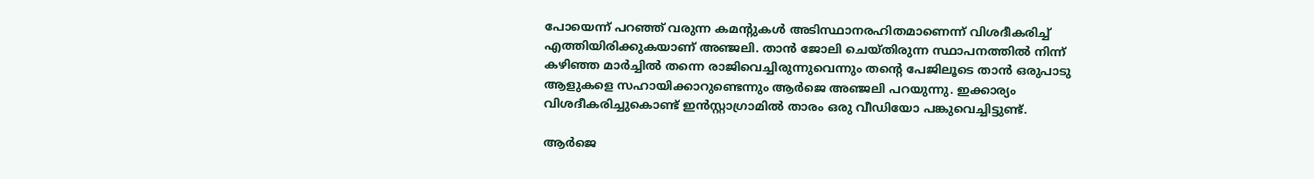പോയെന്ന് പറഞ്ഞ് വരുന്ന കമന്റുകൾ അടിസ്ഥാനരഹിതമാണെന്ന് വിശദീകരിച്ച് എത്തിയിരിക്കുകയാണ് അഞ്ജലി. താൻ ജോലി ചെയ്തിരുന്ന സ്ഥാപനത്തിൽ നിന്ന് കഴിഞ്ഞ മാർച്ചിൽ തന്നെ രാജിവെച്ചിരുന്നുവെന്നും തന്റെ പേജിലൂടെ താൻ ഒരുപാടു ആളുകളെ സഹായിക്കാറുണ്ടെന്നും ആർജെ അഞ്ജലി പറയുന്നു. ഇക്കാര്യം വിശദീകരിച്ചുകൊണ്ട് ഇൻസ്റ്റാഗ്രാമിൽ താരം ഒരു വീഡിയോ പങ്കുവെച്ചിട്ടുണ്ട്.

ആർജെ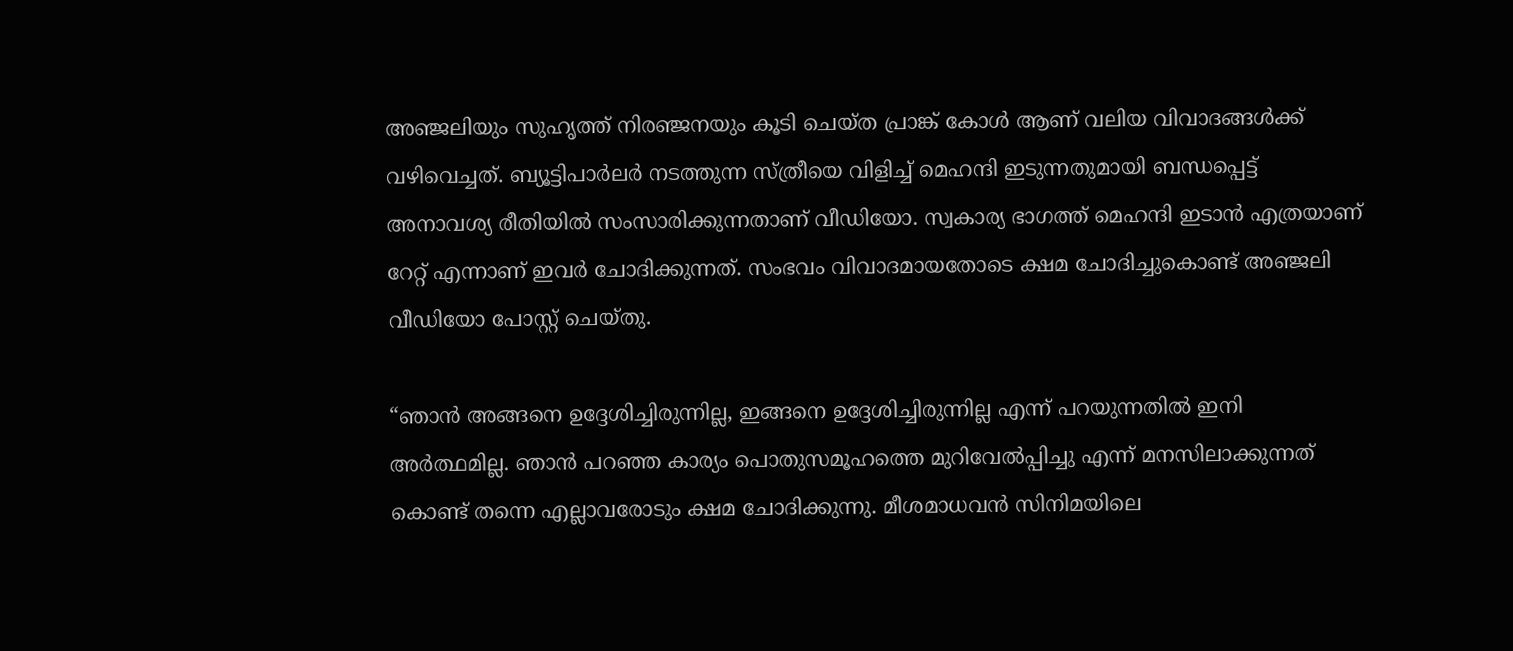അഞ്ജലിയും സുഹൃത്ത് നിരഞ്ജനയും കൂടി ചെയ്ത പ്രാങ്ക് കോൾ ആണ് വലിയ വിവാദങ്ങൾക്ക് വഴിവെച്ചത്. ബ്യൂട്ടിപാർലർ നടത്തുന്ന സ്ത്രീയെ വിളിച്ച് മെഹന്ദി ഇടുന്നതുമായി ബന്ധപ്പെട്ട് അനാവശ്യ രീതിയിൽ സംസാരിക്കുന്നതാണ് വീഡിയോ. സ്വകാര്യ ഭാഗത്ത് മെഹന്ദി ഇടാൻ എത്രയാണ് റേറ്റ് എന്നാണ് ഇവർ ചോദിക്കുന്നത്. സംഭവം വിവാദമായതോടെ ക്ഷമ ചോദിച്ചുകൊണ്ട് അഞ്ജലി വീഡിയോ പോസ്റ്റ് ചെയ്തു.

“ഞാൻ അങ്ങനെ ഉദ്ദേശിച്ചിരുന്നില്ല, ഇങ്ങനെ ഉദ്ദേശിച്ചിരുന്നില്ല എന്ന് പറയുന്നതിൽ ഇനി അർത്ഥമില്ല. ഞാൻ പറഞ്ഞ കാര്യം പൊതുസമൂഹത്തെ മുറിവേൽപ്പിച്ചു എന്ന് മനസിലാക്കുന്നത് കൊണ്ട് തന്നെ എല്ലാവരോടും ക്ഷമ ചോദിക്കുന്നു. മീശമാധവൻ സിനിമയിലെ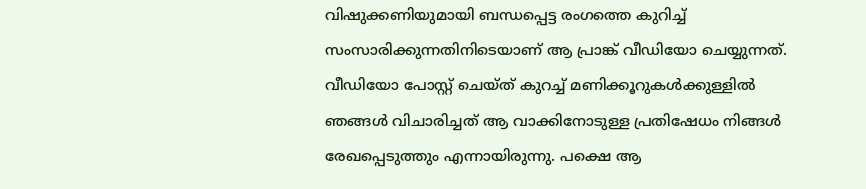വിഷുക്കണിയുമായി ബന്ധപ്പെട്ട രംഗത്തെ കുറിച്ച് സംസാരിക്കുന്നതിനിടെയാണ് ആ പ്രാങ്ക് വീഡിയോ ചെയ്യുന്നത്. വീഡിയോ പോസ്റ്റ് ചെയ്ത് കുറച്ച് മണിക്കൂറുകൾക്കുള്ളിൽ ഞങ്ങൾ വിചാരിച്ചത് ആ വാക്കിനോടുള്ള പ്രതിഷേധം നിങ്ങൾ രേഖപ്പെടുത്തും എന്നായിരുന്നു. പക്ഷെ ആ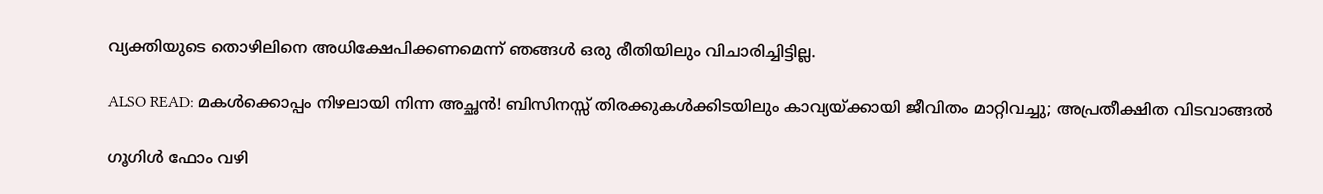വ്യക്തിയുടെ തൊഴിലിനെ അധിക്ഷേപിക്കണമെന്ന് ഞങ്ങൾ ഒരു രീതിയിലും വിചാരിച്ചിട്ടില്ല.

ALSO READ: മകൾക്കൊപ്പം നിഴലായി നിന്ന അച്ഛൻ! ബിസിനസ്സ് തിരക്കുകൾക്കിടയിലും കാവ്യയ്ക്കായി ജീവിതം മാറ്റിവച്ചു; അപ്രതീക്ഷിത വിടവാങ്ങൽ

ഗൂഗിൾ ഫോം വഴി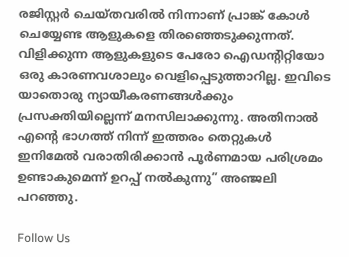രജിസ്റ്റർ ചെയ്തവരിൽ നിന്നാണ് പ്രാങ്ക് കോൾ ചെയ്യേണ്ട ആളുകളെ തിരഞ്ഞെടുക്കുന്നത്. വിളിക്കുന്ന ആളുകളുടെ പേരോ ഐഡന്റിറ്റിയോ ഒരു കാരണവശാലും വെളിപ്പെടുത്താറില്ല. ഇവിടെ യാതൊരു ന്യായീകരണങ്ങൾക്കും പ്രസക്തിയില്ലെന്ന് മനസിലാക്കുന്നു. അതിനാൽ എന്റെ ഭാഗത്ത് നിന്ന് ഇത്തരം തെറ്റുകൾ ഇനിമേൽ വരാതിരിക്കാൻ പൂർണമായ പരിശ്രമം ഉണ്ടാകുമെന്ന് ഉറപ്പ് നൽകുന്നു” അഞ്ജലി പറഞ്ഞു.

Follow Us